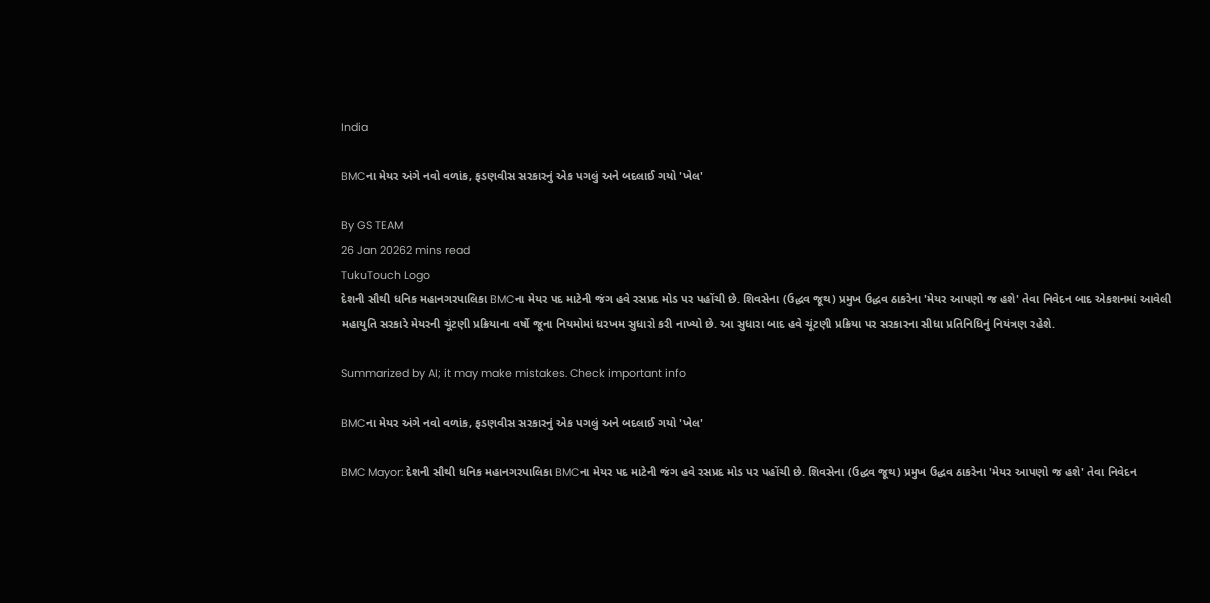India

BMCના મેયર અંગે નવો વળાંક, ફડણવીસ સરકારનું એક પગલું અને બદલાઈ ગયો 'ખેલ'

By GS TEAM
26 Jan 20262 mins read
TukuTouch Logo
દેશની સૌથી ધનિક મહાનગરપાલિકા BMCના મેયર પદ માટેની જંગ હવે રસપ્રદ મોડ પર પહોંચી છે. શિવસેના (ઉદ્ધવ જૂથ) પ્રમુખ ઉદ્ધવ ઠાકરેના 'મેયર આપણો જ હશે' તેવા નિવેદન બાદ એકશનમાં આવેલી મહાયુતિ સરકારે મેયરની ચૂંટણી પ્રક્રિયાના વર્ષો જૂના નિયમોમાં ધરખમ સુધારો કરી નાખ્યો છે. આ સુધારા બાદ હવે ચૂંટણી પ્રક્રિયા પર સરકારના સીધા પ્રતિનિધિનું નિયંત્રણ રહેશે.

Summarized by AI; it may make mistakes. Check important info

BMCના મેયર અંગે નવો વળાંક, ફડણવીસ સરકારનું એક પગલું અને બદલાઈ ગયો 'ખેલ'

BMC Mayor: દેશની સૌથી ધનિક મહાનગરપાલિકા BMCના મેયર પદ માટેની જંગ હવે રસપ્રદ મોડ પર પહોંચી છે. શિવસેના (ઉદ્ધવ જૂથ) પ્રમુખ ઉદ્ધવ ઠાકરેના 'મેયર આપણો જ હશે' તેવા નિવેદન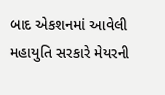બાદ એકશનમાં આવેલી મહાયુતિ સરકારે મેયરની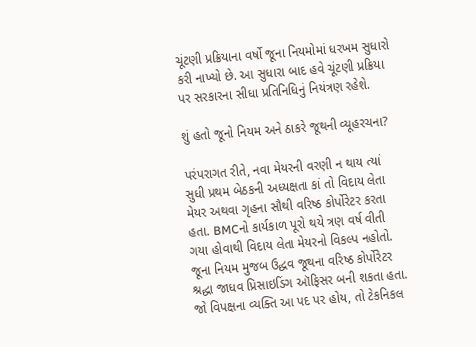ચૂંટણી પ્રક્રિયાના વર્ષો જૂના નિયમોમાં ધરખમ સુધારો કરી નાખ્યો છે. આ સુધારા બાદ હવે ચૂંટણી પ્રક્રિયા પર સરકારના સીધા પ્રતિનિધિનું નિયંત્રણ રહેશે.

શું હતો જૂનો નિયમ અને ઠાકરે જૂથની વ્યૂહરચના?

પરંપરાગત રીતે, નવા મેયરની વરણી ન થાય ત્યાં સુધી પ્રથમ બેઠકની અધ્યક્ષતા કાં તો વિદાય લેતા મેયર અથવા ગૃહના સૌથી વરિષ્ઠ કોર્પોરેટર કરતા હતા. BMCનો કાર્યકાળ પૂરો થયે ત્રણ વર્ષ વીતી ગયા હોવાથી વિદાય લેતા મેયરનો વિકલ્પ નહોતો. જૂના નિયમ મુજબ ઉદ્ધવ જૂથના વરિષ્ઠ કોર્પોરેટર શ્રદ્ધા જાધવ પ્રિસાઇડિંગ ઑફિસર બની શકતા હતા. જો વિપક્ષના વ્યક્તિ આ પદ પર હોય, તો ટેકનિકલ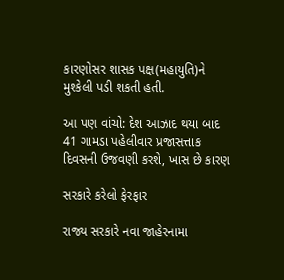કારણોસર શાસક પક્ષ(મહાયુતિ)ને મુશ્કેલી પડી શકતી હતી.

આ પણ વાંચો: દેશ આઝાદ થયા બાદ 41 ગામડા પહેલીવાર પ્રજાસત્તાક દિવસની ઉજવણી કરશે, ખાસ છે કારણ

સરકારે કરેલો ફેરફાર

રાજ્ય સરકારે નવા જાહેરનામા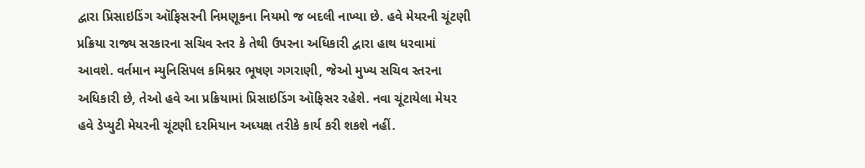દ્વારા પ્રિસાઇડિંગ ઑફિસરની નિમણૂકના નિયમો જ બદલી નાખ્યા છે. હવે મેયરની ચૂંટણી પ્રક્રિયા રાજ્ય સરકારના સચિવ સ્તર કે તેથી ઉપરના અધિકારી દ્વારા હાથ ધરવામાં આવશે. વર્તમાન મ્યુનિસિપલ કમિશ્નર ભૂષણ ગગરાણી, જેઓ મુખ્ય સચિવ સ્તરના અધિકારી છે, તેઓ હવે આ પ્રક્રિયામાં પ્રિસાઇડિંગ ઑફિસર રહેશે. નવા ચૂંટાયેલા મેયર હવે ડેપ્યુટી મેયરની ચૂંટણી દરમિયાન અધ્યક્ષ તરીકે કાર્ય કરી શકશે નહીં.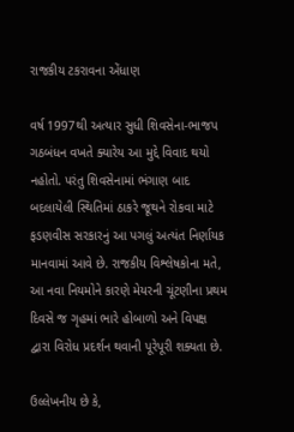રાજકીય ટકરાવના એંધાણ

વર્ષ 1997થી અત્યાર સુધી શિવસેના-ભાજપ ગઠબંધન વખતે ક્યારેય આ મુદ્દે વિવાદ થયો નહોતો. પરંતુ શિવસેનામાં ભંગાણ બાદ બદલાયેલી સ્થિતિમાં ઠાકરે જૂથને રોકવા માટે ફડણવીસ સરકારનું આ પગલું અત્યંત નિર્ણાયક માનવામાં આવે છે. રાજકીય વિશ્લેષકોના મતે, આ નવા નિયમોને કારણે મેયરની ચૂંટણીના પ્રથમ દિવસે જ ગૃહમાં ભારે હોબાળો અને વિપક્ષ દ્વારા વિરોધ પ્રદર્શન થવાની પૂરેપૂરી શક્યતા છે.

ઉલ્લેખનીય છે કે,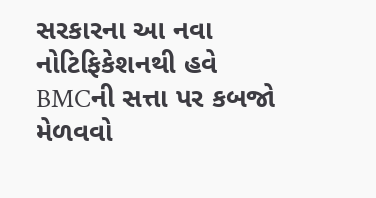સરકારના આ નવા નોટિફિકેશનથી હવે BMCની સત્તા પર કબજો મેળવવો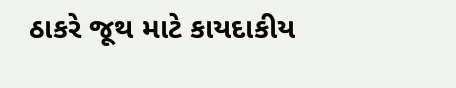ઠાકરે જૂથ માટે કાયદાકીય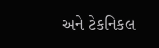અને ટેકનિકલ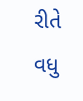રીતે વધુ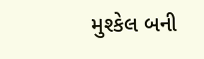મુશ્કેલ બની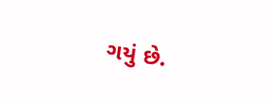ગયું છે.